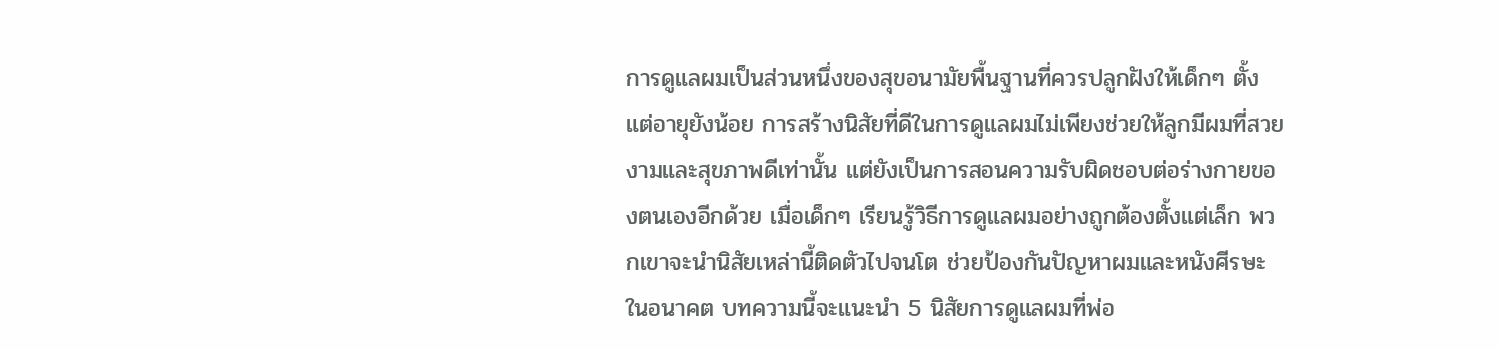การดูแลผมเป็นส่วนหนึ่งของสุขอนามัยพื้นฐานที่ควรปลูกฝังให้เด็กๆ ตั้งแต่อายุยังน้อย การสร้างนิสัยที่ดีในการดูแลผมไม่เพียงช่วยให้ลูกมีผมที่สวยงามและสุขภาพดีเท่านั้น แต่ยังเป็นการสอนความรับผิดชอบต่อร่างกายของตนเองอีกด้วย เมื่อเด็กๆ เรียนรู้วิธีการดูแลผมอย่างถูกต้องตั้งแต่เล็ก พวกเขาจะนำนิสัยเหล่านี้ติดตัวไปจนโต ช่วยป้องกันปัญหาผมและหนังศีรษะในอนาคต บทความนี้จะแนะนำ 5 นิสัยการดูแลผมที่พ่อ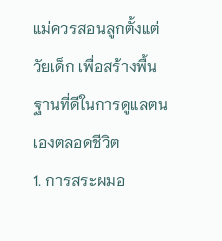แม่ควรสอนลูกตั้งแต่วัยเด็ก เพื่อสร้างพื้นฐานที่ดีในการดูแลตนเองตลอดชีวิต
1. การสระผมอ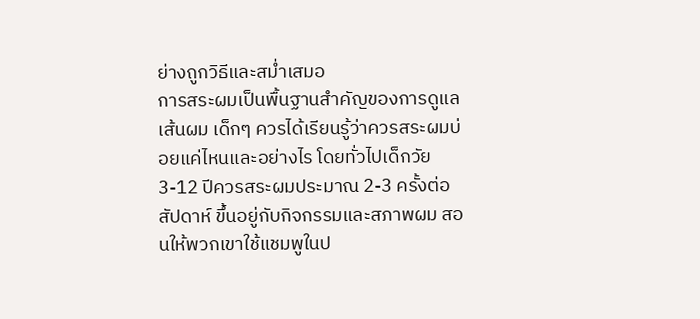ย่างถูกวิธีและสม่ำเสมอ
การสระผมเป็นพื้นฐานสำคัญของการดูแลเส้นผม เด็กๆ ควรได้เรียนรู้ว่าควรสระผมบ่อยแค่ไหนและอย่างไร โดยทั่วไปเด็กวัย 3-12 ปีควรสระผมประมาณ 2-3 ครั้งต่อสัปดาห์ ขึ้นอยู่กับกิจกรรมและสภาพผม สอนให้พวกเขาใช้แชมพูในป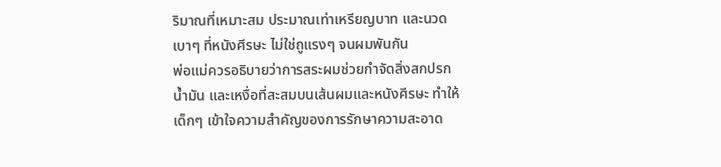ริมาณที่เหมาะสม ประมาณเท่าเหรียญบาท และนวดเบาๆ ที่หนังศีรษะ ไม่ใช่ถูแรงๆ จนผมพันกัน
พ่อแม่ควรอธิบายว่าการสระผมช่วยกำจัดสิ่งสกปรก น้ำมัน และเหงื่อที่สะสมบนเส้นผมและหนังศีรษะ ทำให้เด็กๆ เข้าใจความสำคัญของการรักษาความสะอาด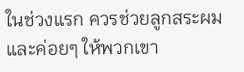ในช่วงแรก ควรช่วยลูกสระผมและค่อยๆ ให้พวกเขา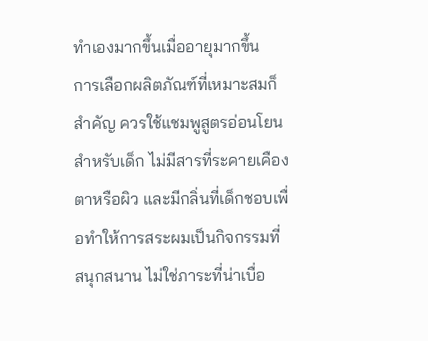ทำเองมากขึ้นเมื่ออายุมากขึ้น
การเลือกผลิตภัณฑ์ที่เหมาะสมก็สำคัญ ควรใช้แชมพูสูตรอ่อนโยนสำหรับเด็ก ไม่มีสารที่ระคายเคืองตาหรือผิว และมีกลิ่นที่เด็กชอบเพื่อทำให้การสระผมเป็นกิจกรรมที่สนุกสนาน ไม่ใช่ภาระที่น่าเบื่อ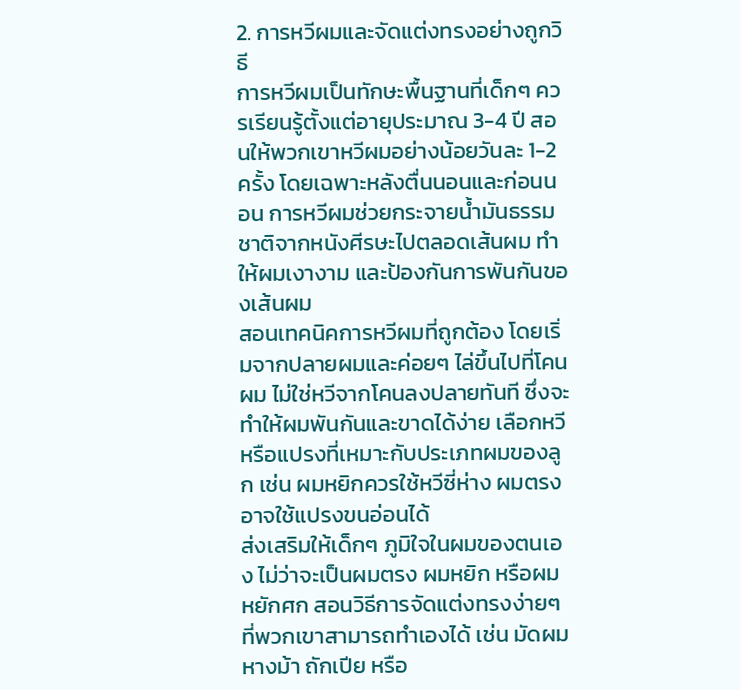2. การหวีผมและจัดแต่งทรงอย่างถูกวิธี
การหวีผมเป็นทักษะพื้นฐานที่เด็กๆ ควรเรียนรู้ตั้งแต่อายุประมาณ 3-4 ปี สอนให้พวกเขาหวีผมอย่างน้อยวันละ 1-2 ครั้ง โดยเฉพาะหลังตื่นนอนและก่อนนอน การหวีผมช่วยกระจายน้ำมันธรรมชาติจากหนังศีรษะไปตลอดเส้นผม ทำให้ผมเงางาม และป้องกันการพันกันของเส้นผม
สอนเทคนิคการหวีผมที่ถูกต้อง โดยเริ่มจากปลายผมและค่อยๆ ไล่ขึ้นไปที่โคนผม ไม่ใช่หวีจากโคนลงปลายทันที ซึ่งจะทำให้ผมพันกันและขาดได้ง่าย เลือกหวีหรือแปรงที่เหมาะกับประเภทผมของลูก เช่น ผมหยิกควรใช้หวีซี่ห่าง ผมตรงอาจใช้แปรงขนอ่อนได้
ส่งเสริมให้เด็กๆ ภูมิใจในผมของตนเอง ไม่ว่าจะเป็นผมตรง ผมหยิก หรือผมหยักศก สอนวิธีการจัดแต่งทรงง่ายๆ ที่พวกเขาสามารถทำเองได้ เช่น มัดผมหางม้า ถักเปีย หรือ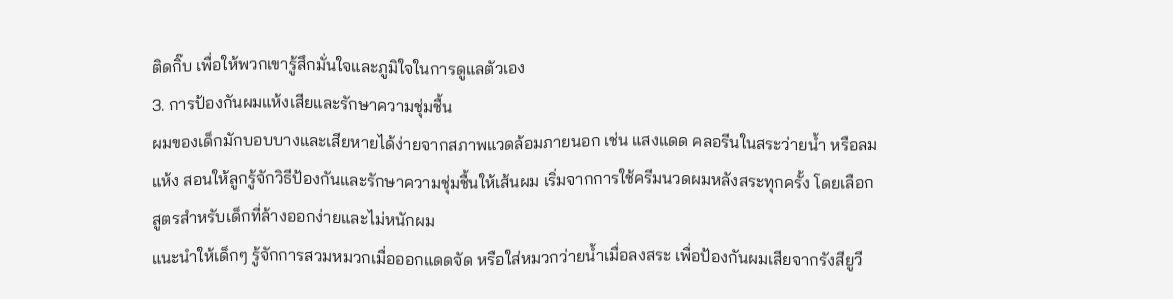ติดกิ๊บ เพื่อให้พวกเขารู้สึกมั่นใจและภูมิใจในการดูแลตัวเอง
3. การป้องกันผมแห้งเสียและรักษาความชุ่มชื้น
ผมของเด็กมักบอบบางและเสียหายได้ง่ายจากสภาพแวดล้อมภายนอก เช่น แสงแดด คลอรีนในสระว่ายน้ำ หรือลมแห้ง สอนให้ลูกรู้จักวิธีป้องกันและรักษาความชุ่มชื้นให้เส้นผม เริ่มจากการใช้ครีมนวดผมหลังสระทุกครั้ง โดยเลือกสูตรสำหรับเด็กที่ล้างออกง่ายและไม่หนักผม
แนะนำให้เด็กๆ รู้จักการสวมหมวกเมื่อออกแดดจัด หรือใส่หมวกว่ายน้ำเมื่อลงสระ เพื่อป้องกันผมเสียจากรังสียูวี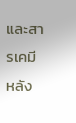และสารเคมี หลัง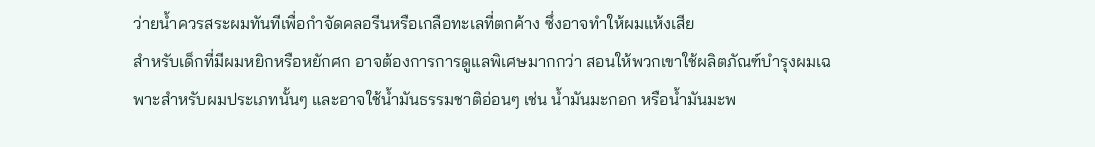ว่ายน้ำควรสระผมทันทีเพื่อกำจัดคลอรีนหรือเกลือทะเลที่ตกค้าง ซึ่งอาจทำให้ผมแห้งเสีย
สำหรับเด็กที่มีผมหยิกหรือหยักศก อาจต้องการการดูแลพิเศษมากกว่า สอนให้พวกเขาใช้ผลิตภัณฑ์บำรุงผมเฉพาะสำหรับผมประเภทนั้นๆ และอาจใช้น้ำมันธรรมชาติอ่อนๆ เช่น น้ำมันมะกอก หรือน้ำมันมะพ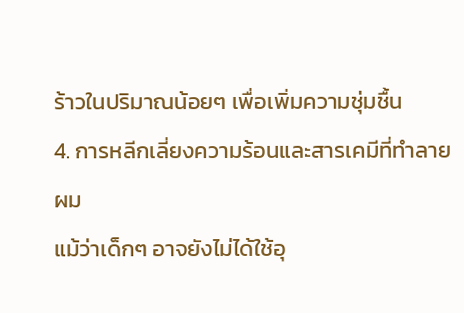ร้าวในปริมาณน้อยๆ เพื่อเพิ่มความชุ่มชื้น
4. การหลีกเลี่ยงความร้อนและสารเคมีที่ทำลายผม
แม้ว่าเด็กๆ อาจยังไม่ได้ใช้อุ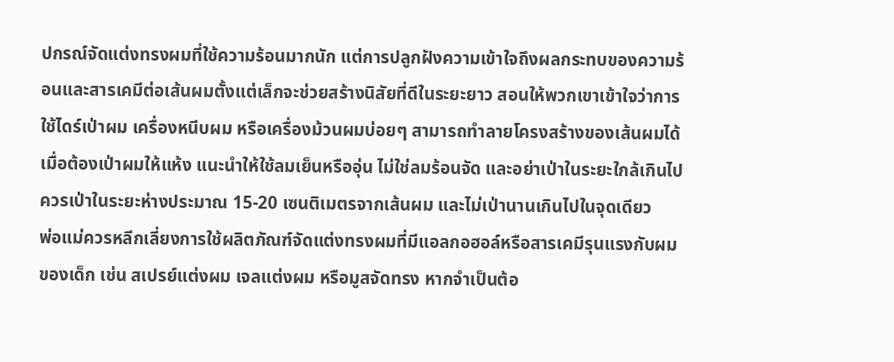ปกรณ์จัดแต่งทรงผมที่ใช้ความร้อนมากนัก แต่การปลูกฝังความเข้าใจถึงผลกระทบของความร้อนและสารเคมีต่อเส้นผมตั้งแต่เล็กจะช่วยสร้างนิสัยที่ดีในระยะยาว สอนให้พวกเขาเข้าใจว่าการใช้ไดร์เป่าผม เครื่องหนีบผม หรือเครื่องม้วนผมบ่อยๆ สามารถทำลายโครงสร้างของเส้นผมได้
เมื่อต้องเป่าผมให้แห้ง แนะนำให้ใช้ลมเย็นหรืออุ่น ไม่ใช่ลมร้อนจัด และอย่าเป่าในระยะใกล้เกินไป ควรเป่าในระยะห่างประมาณ 15-20 เซนติเมตรจากเส้นผม และไม่เป่านานเกินไปในจุดเดียว
พ่อแม่ควรหลีกเลี่ยงการใช้ผลิตภัณฑ์จัดแต่งทรงผมที่มีแอลกอฮอล์หรือสารเคมีรุนแรงกับผมของเด็ก เช่น สเปรย์แต่งผม เจลแต่งผม หรือมูสจัดทรง หากจำเป็นต้อ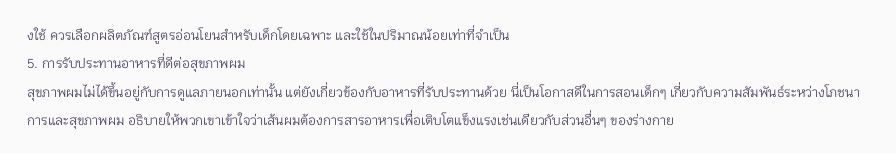งใช้ ควรเลือกผลิตภัณฑ์สูตรอ่อนโยนสำหรับเด็กโดยเฉพาะ และใช้ในปริมาณน้อยเท่าที่จำเป็น
5. การรับประทานอาหารที่ดีต่อสุขภาพผม
สุขภาพผมไม่ได้ขึ้นอยู่กับการดูแลภายนอกเท่านั้น แต่ยังเกี่ยวข้องกับอาหารที่รับประทานด้วย นี่เป็นโอกาสดีในการสอนเด็กๆ เกี่ยวกับความสัมพันธ์ระหว่างโภชนาการและสุขภาพผม อธิบายให้พวกเขาเข้าใจว่าเส้นผมต้องการสารอาหารเพื่อเติบโตแข็งแรงเช่นเดียวกับส่วนอื่นๆ ของร่างกาย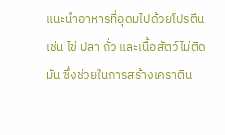แนะนำอาหารที่อุดมไปด้วยโปรตีน เช่น ไข่ ปลา ถั่ว และเนื้อสัตว์ไม่ติดมัน ซึ่งช่วยในการสร้างเคราติน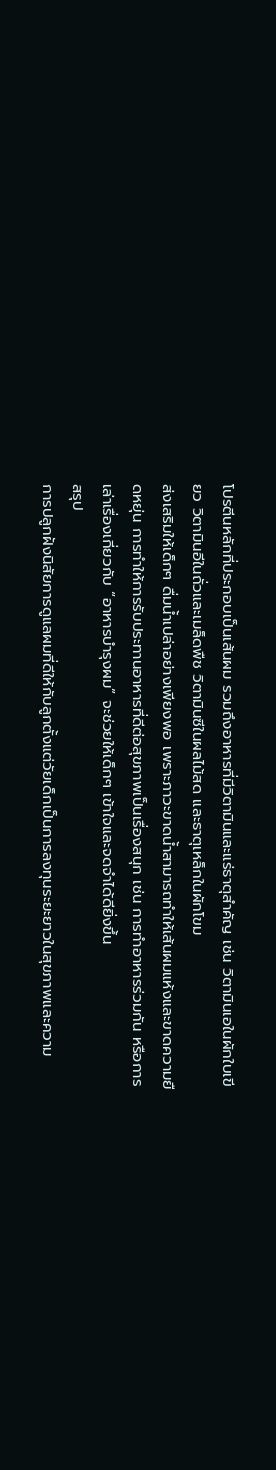โปรตีนหลักที่ประกอบเป็นเส้นผม รวมถึงอาหารที่มีวิตามินและแร่ธาตุสำคัญ เช่น วิตามินเอในผักใบเขียว วิตามินอีในถั่วและเมล็ดพืช วิตามินซีในผลไม้สด และธาตุเหล็กในผักโขม
ส่งเสริมให้เด็กๆ ดื่มน้ำเปล่าอย่างเพียงพอ เพราะภาวะขาดน้ำสามารถทำให้เส้นผมแห้งและขาดความยืดหยุ่น การทำให้การรับประทานอาหารที่ดีต่อสุขภาพเป็นเรื่องสนุก เช่น การทำอาหารร่วมกัน หรือการเล่าเรื่องเกี่ยวกับ “อาหารบำรุงผม” จะช่วยให้เด็กๆ เข้าใจและจดจำได้ดียิ่งขึ้น
สรุป
การปลูกฝังนิสัยการดูแลผมที่ดีให้กับลูกตั้งแต่วัยเด็กเป็นการลงทุนระยะยาวในสุขภาพและความ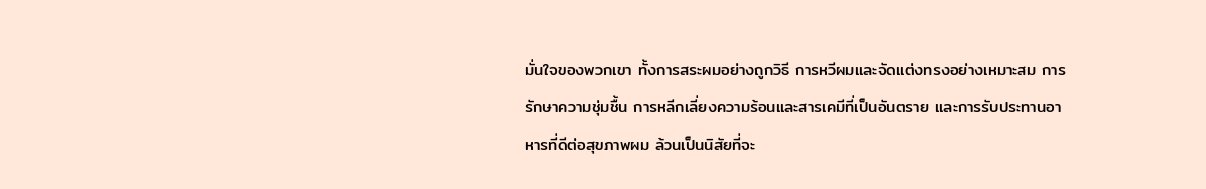มั่นใจของพวกเขา ทั้งการสระผมอย่างถูกวิธี การหวีผมและจัดแต่งทรงอย่างเหมาะสม การรักษาความชุ่มชื้น การหลีกเลี่ยงความร้อนและสารเคมีที่เป็นอันตราย และการรับประทานอาหารที่ดีต่อสุขภาพผม ล้วนเป็นนิสัยที่จะ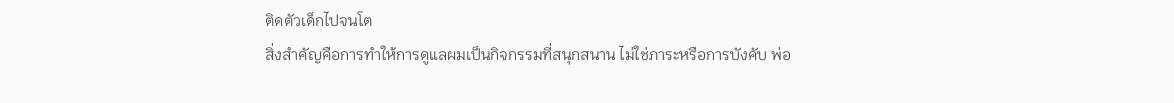ติดตัวเด็กไปจนโต
สิ่งสำคัญคือการทำให้การดูแลผมเป็นกิจกรรมที่สนุกสนาน ไม่ใช่ภาระหรือการบังคับ พ่อ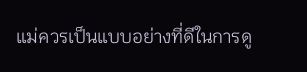แม่ควรเป็นแบบอย่างที่ดีในการดู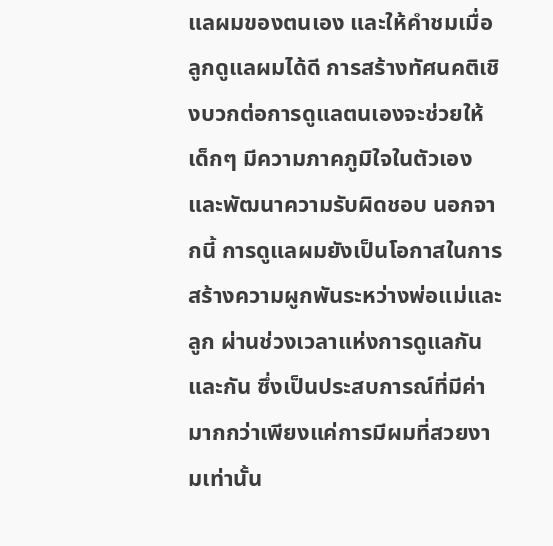แลผมของตนเอง และให้คำชมเมื่อลูกดูแลผมได้ดี การสร้างทัศนคติเชิงบวกต่อการดูแลตนเองจะช่วยให้เด็กๆ มีความภาคภูมิใจในตัวเองและพัฒนาความรับผิดชอบ นอกจากนี้ การดูแลผมยังเป็นโอกาสในการสร้างความผูกพันระหว่างพ่อแม่และลูก ผ่านช่วงเวลาแห่งการดูแลกันและกัน ซึ่งเป็นประสบการณ์ที่มีค่ามากกว่าเพียงแค่การมีผมที่สวยงามเท่านั้น